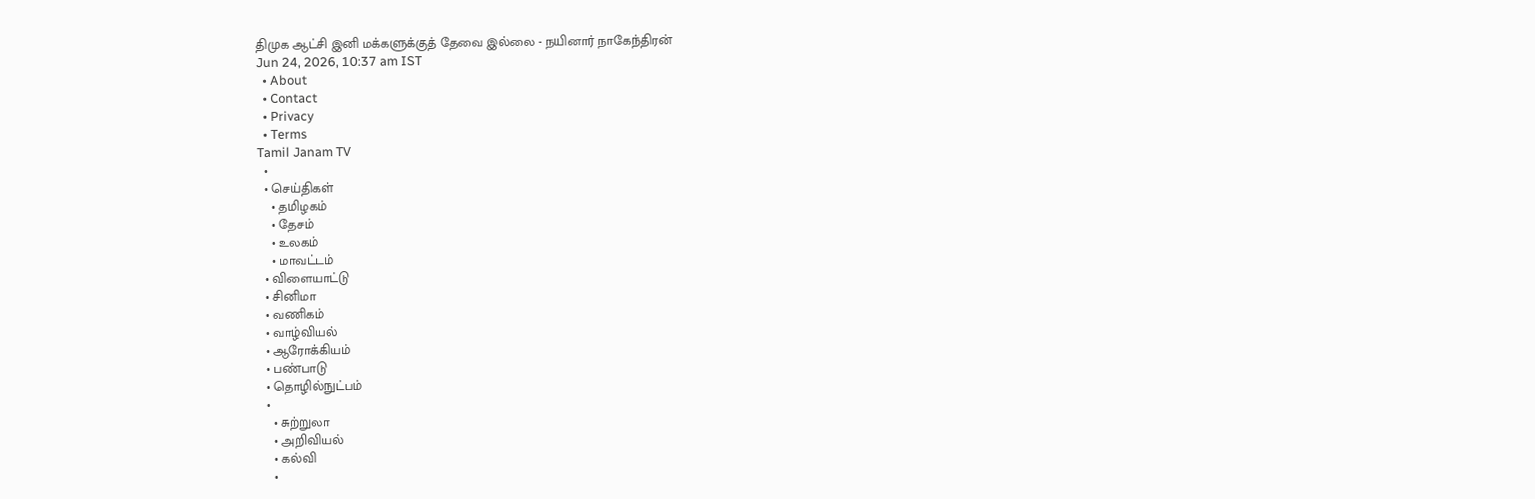திமுக ஆட்சி இனி மக்களுக்குத் தேவை இல்லை - நயினார் நாகேந்திரன்
Jun 24, 2026, 10:37 am IST
  • About
  • Contact
  • Privacy
  • Terms
Tamil Janam TV
  •
  • செய்திகள்
    • தமிழகம்
    • தேசம்
    • உலகம்
    • மாவட்டம்
  • விளையாட்டு
  • சினிமா
  • வணிகம்
  • வாழ்வியல்
  • ஆரோக்கியம்
  • பண்பாடு
  • தொழில்நுட்பம்
  •
    • சுற்றுலா
    • அறிவியல்
    • கல்வி
    •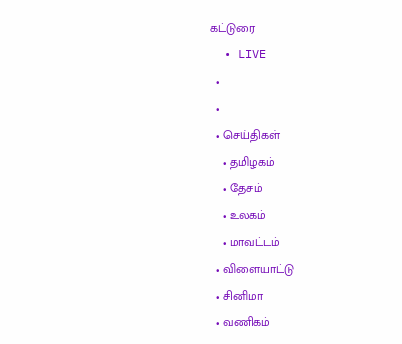கட்டுரை
  • LIVE
  •
  •
  • செய்திகள்
    • தமிழகம்
    • தேசம்
    • உலகம்
    • மாவட்டம்
  • விளையாட்டு
  • சினிமா
  • வணிகம்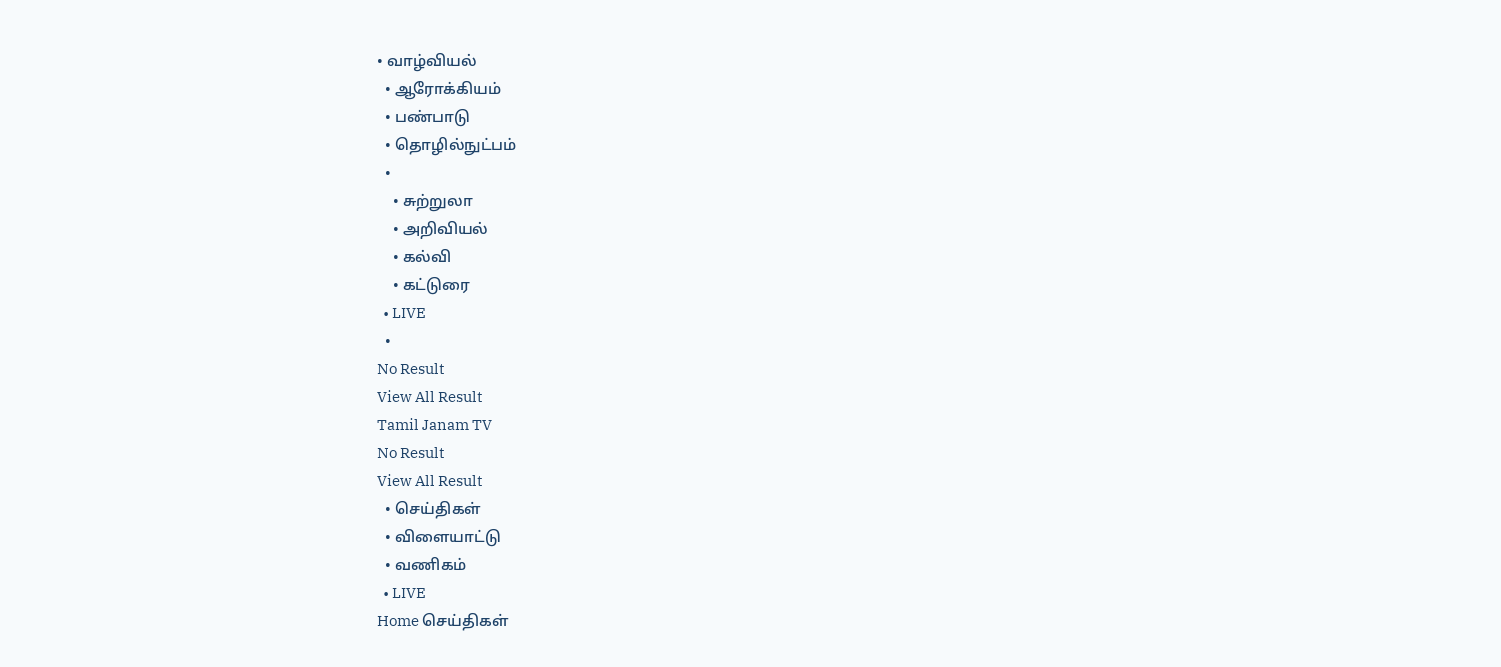• வாழ்வியல்
  • ஆரோக்கியம்
  • பண்பாடு
  • தொழில்நுட்பம்
  •
    • சுற்றுலா
    • அறிவியல்
    • கல்வி
    • கட்டுரை
  • LIVE
  •
No Result
View All Result
Tamil Janam TV
No Result
View All Result
  • செய்திகள்
  • விளையாட்டு
  • வணிகம்
  • LIVE
Home செய்திகள்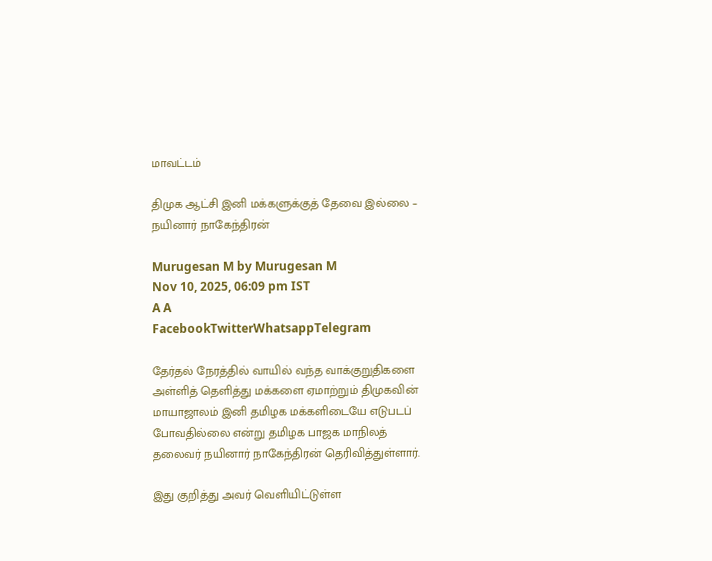மாவட்டம்

திமுக ஆட்சி இனி மக்களுக்குத் தேவை இல்லை – நயினார் நாகேந்திரன்

Murugesan M by Murugesan M
Nov 10, 2025, 06:09 pm IST
A A
FacebookTwitterWhatsappTelegram

தேர்தல் நேரத்தில் வாயில் வந்த வாக்குறுதிகளை அள்ளித் தெளித்து மக்களை ஏமாற்றும் திமுகவின் மாயாஜாலம் இனி தமிழக மக்களிடையே எடுபடப் போவதில்லை என்று தமிழக பாஜக மாநிலத் தலைவர் நயினார் நாகேந்திரன் தெரிவித்துள்ளார்.

இது குறித்து அவர் வெளியிட்டுள்ள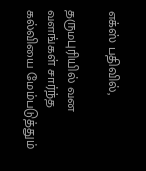எக்ஸ் பதிவில்,

தருமபுரியில் வன வளங்கள் சார்ந்த கல்வியை மேம்படுத்தும்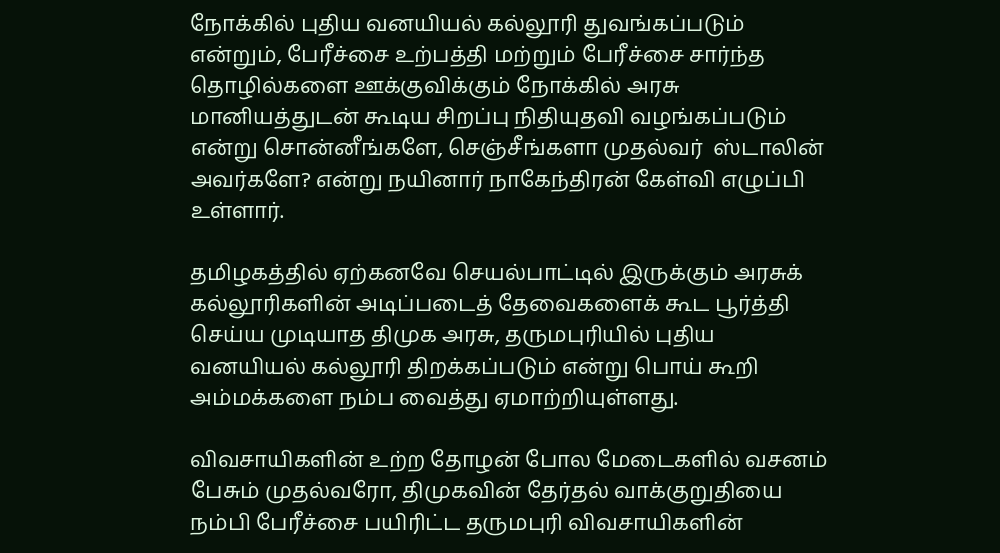நோக்கில் புதிய வனயியல் கல்லூரி துவங்கப்படும் என்றும், பேரீச்சை உற்பத்தி மற்றும் பேரீச்சை சார்ந்த தொழில்களை ஊக்குவிக்கும் நோக்கில் அரசு மானியத்துடன் கூடிய சிறப்பு நிதியுதவி வழங்கப்படும் என்று சொன்னீங்களே, செஞ்சீங்களா முதல்வர்  ஸ்டாலின் அவர்களே? என்று நயினார் நாகேந்திரன் கேள்வி எழுப்பி உள்ளார்.

தமிழகத்தில் ஏற்கனவே செயல்பாட்டில் இருக்கும் அரசுக் கல்லூரிகளின் அடிப்படைத் தேவைகளைக் கூட பூர்த்தி செய்ய முடியாத திமுக அரசு, தருமபுரியில் புதிய வனயியல் கல்லூரி திறக்கப்படும் என்று பொய் கூறி அம்மக்களை நம்ப வைத்து ஏமாற்றியுள்ளது.

விவசாயிகளின் உற்ற தோழன் போல மேடைகளில் வசனம் பேசும் முதல்வரோ, திமுகவின் தேர்தல் வாக்குறுதியை நம்பி பேரீச்சை பயிரிட்ட தருமபுரி விவசாயிகளின்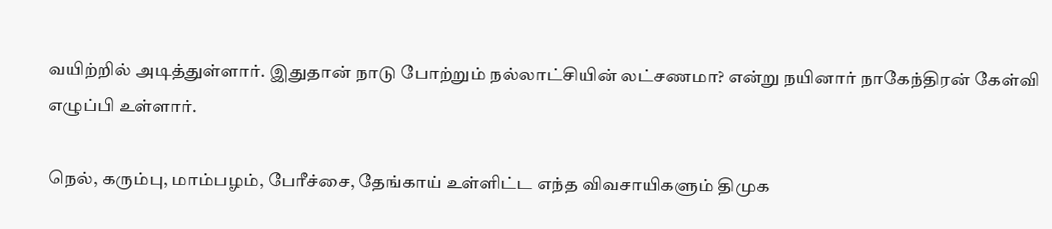வயிற்றில் அடித்துள்ளார். இதுதான் நாடு போற்றும் நல்லாட்சியின் லட்சணமா? என்று நயினார் நாகேந்திரன் கேள்வி எழுப்பி உள்ளார்.

நெல், கரும்பு, மாம்பழம், பேரீச்சை, தேங்காய் உள்ளிட்ட எந்த விவசாயிகளும் திமுக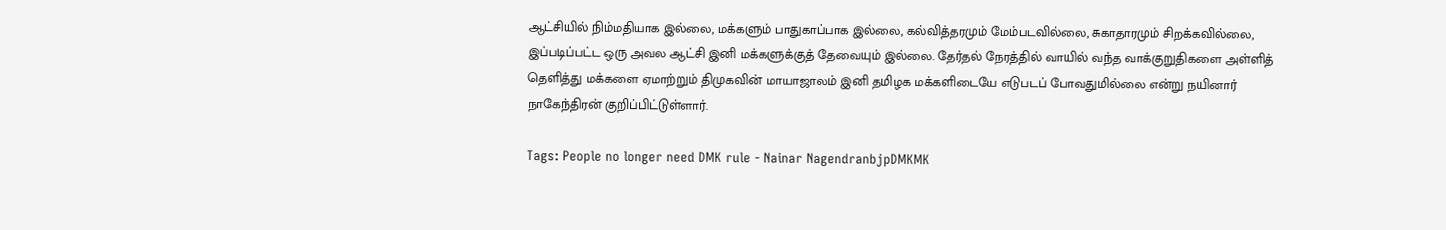ஆட்சியில் நிம்மதியாக இல்லை, மக்களும் பாதுகாப்பாக இல்லை, கல்வித்தரமும் மேம்படவில்லை, சுகாதாரமும் சிறக்கவில்லை, இப்படிப்பட்ட ஒரு அவல ஆட்சி இனி மக்களுக்குத் தேவையும் இல்லை. தேர்தல் நேரத்தில் வாயில் வந்த வாக்குறுதிகளை அள்ளித் தெளித்து மக்களை ஏமாற்றும் திமுகவின் மாயாஜாலம் இனி தமிழக மக்களிடையே எடுபடப் போவதுமில்லை என்று நயினார் நாகேந்திரன் குறிப்பிட்டுள்ளார்.

Tags: People no longer need DMK rule - Nainar NagendranbjpDMKMK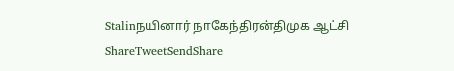Stalinநயினார் நாகேந்திரன்திமுக ஆட்சி
ShareTweetSendShare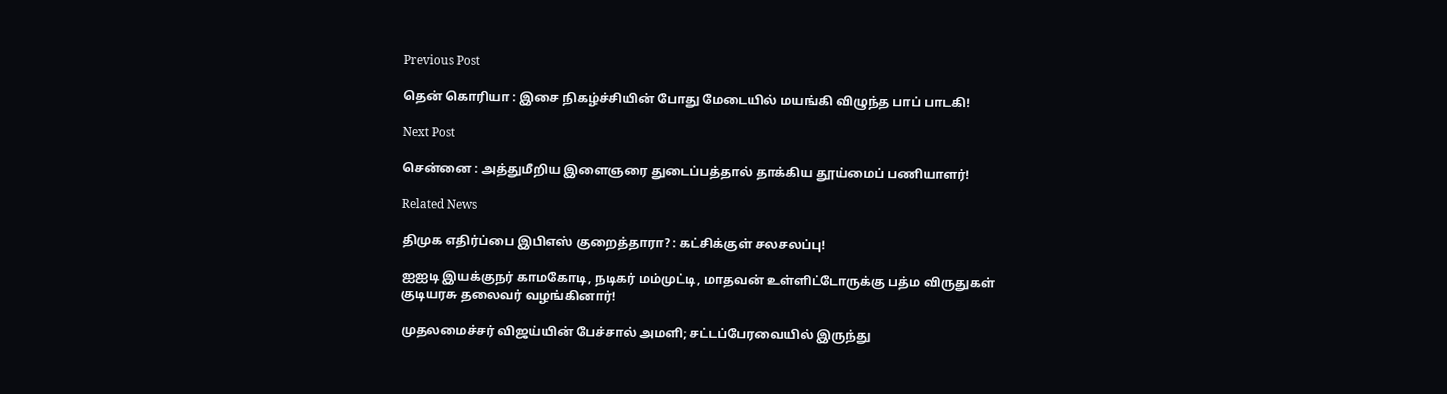Previous Post

தென் கொரியா : இசை நிகழ்ச்சியின் போது மேடையில் மயங்கி விழுந்த பாப் பாடகி!

Next Post

சென்னை : அத்துமீறிய இளைஞரை துடைப்பத்தால் தாக்கிய தூய்மைப் பணியாளர்!

Related News

திமுக எதிர்ப்பை இபிஎஸ் குறைத்தாரா? : கட்சிக்குள் சலசலப்பு!

ஐஐடி இயக்குநர் காமகோடி, நடிகர் மம்முட்டி, மாதவன் உள்ளிட்டோருக்கு பத்ம விருதுகள் குடியரசு தலைவர் வழங்கினார்!

முதலமைச்சர் விஜய்யின் பேச்சால் அமளி; சட்டப்பேரவையில் இருந்து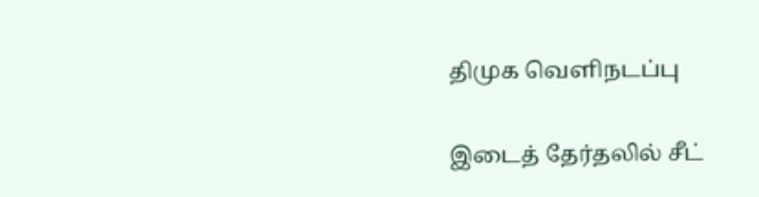திமுக வெளிநடப்பு

இடைத் தேர்தலில் சீட்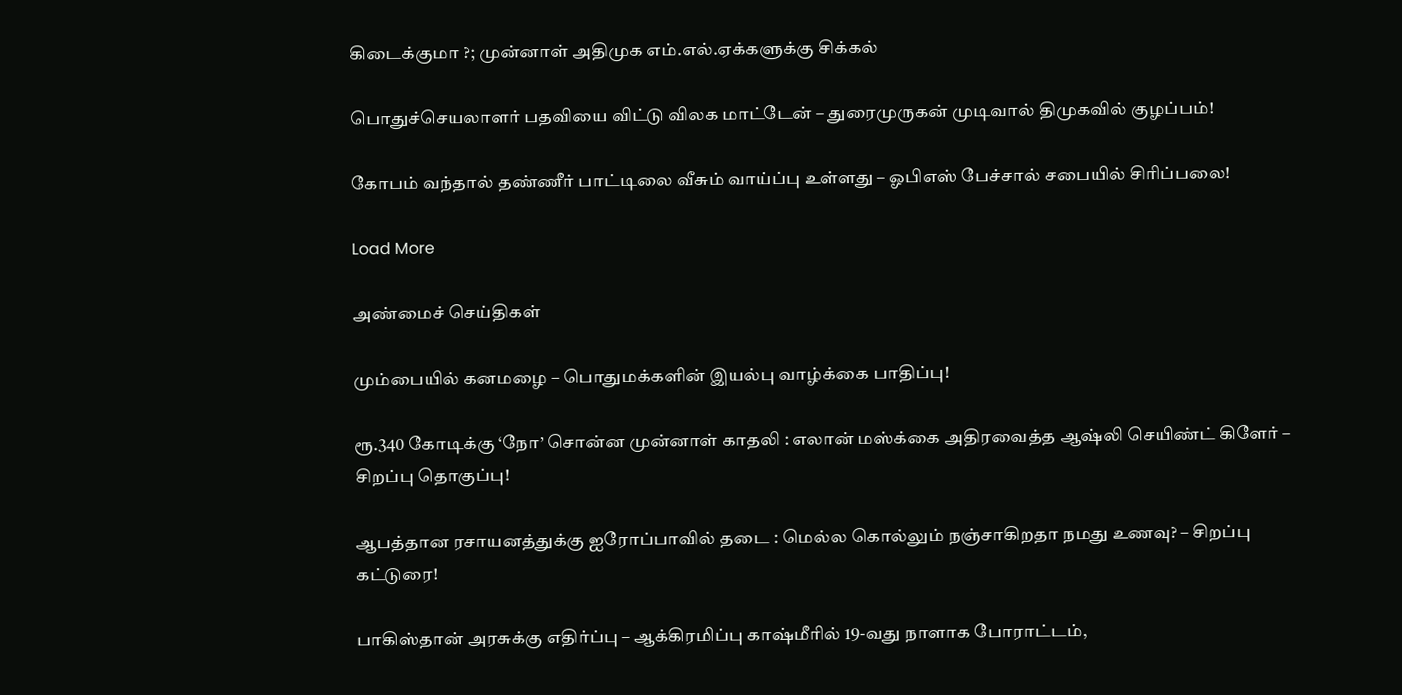கிடைக்குமா ?; முன்னாள் அதிமுக எம்.எல்.ஏக்களுக்கு சிக்கல்

பொதுச்செயலாளர் பதவியை விட்டு விலக மாட்டேன் – துரைமுருகன் முடிவால் திமுகவில் குழப்பம்!

கோபம் வந்தால் தண்ணீர் பாட்டிலை வீசும் வாய்ப்பு உள்ளது – ஓபிஎஸ் பேச்சால் சபையில் சிரிப்பலை!

Load More

அண்மைச் செய்திகள்

மும்பையில் கனமழை – பொதுமக்களின் இயல்பு வாழ்க்கை பாதிப்பு!

ரூ.340 கோடிக்கு ‘நோ’ சொன்ன முன்னாள் காதலி : எலான் மஸ்க்கை அதிரவைத்த ஆஷ்லி செயிண்ட் கிளேர் – சிறப்பு தொகுப்பு!

ஆபத்தான ரசாயனத்துக்கு ஐரோப்பாவில் தடை : மெல்ல கொல்லும் நஞ்சாகிறதா நமது உணவு? – சிறப்பு கட்டுரை!

பாகிஸ்தான் அரசுக்கு எதிர்ப்பு – ஆக்கிரமிப்பு காஷ்மீரில் 19-வது நாளாக போராட்டம்,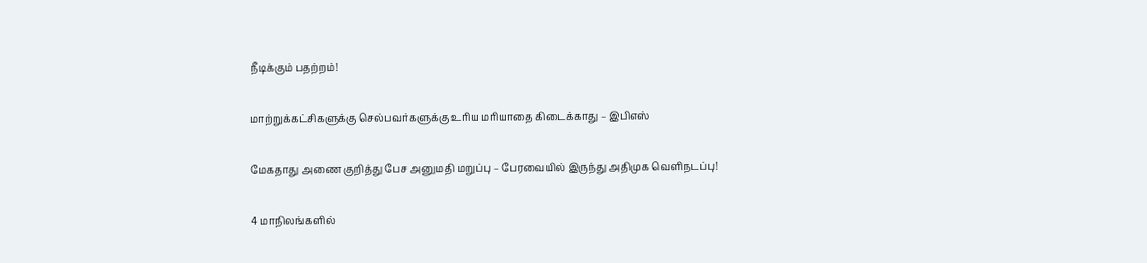நீடிக்கும் பதற்றம்!

மாற்றுக்கட்சிகளுக்கு செல்பவர்களுக்கு உரிய மரியாதை கிடைக்காது – இபிஎஸ்

மேகதாது அணை குறித்து பேச அனுமதி மறுப்பு – பேரவையில் இருந்து அதிமுக வெளிநடப்பு!

4 மாநிலங்களில்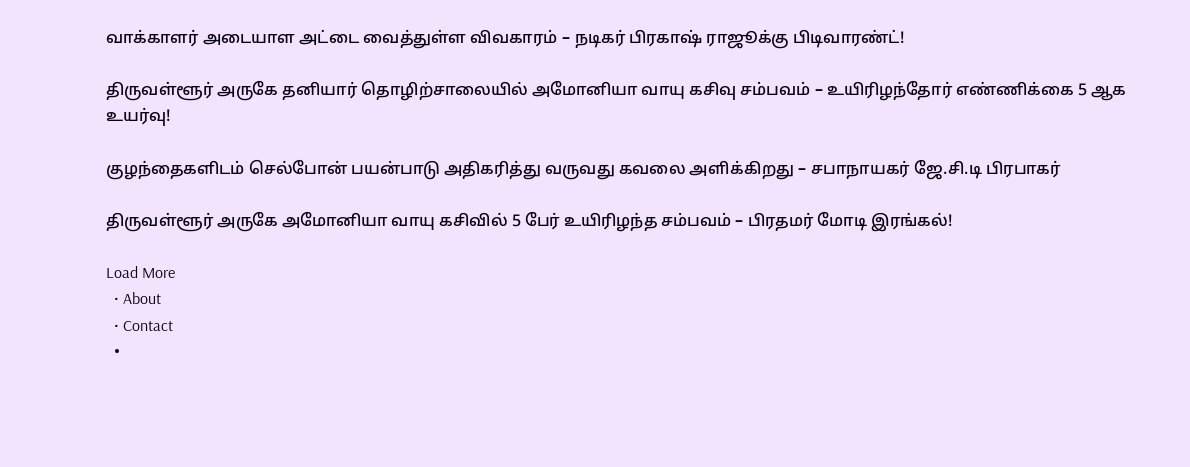வாக்காளர் அடையாள அட்டை வைத்துள்ள விவகாரம் – நடிகர் பிரகாஷ் ராஜூக்கு பிடிவாரண்ட்!

திருவள்ளூர் அருகே தனியார் தொழிற்சாலையில் அமோனியா வாயு கசிவு சம்பவம் – உயிரிழந்தோர் எண்ணிக்கை 5 ஆக உயர்வு!

குழந்தைகளிடம் செல்போன் பயன்பாடு அதிகரித்து வருவது கவலை அளிக்கிறது – சபாநாயகர் ஜே.சி.டி பிரபாகர்

திருவள்ளூர் அருகே அமோனியா வாயு கசிவில் 5 பேர் உயிரிழந்த சம்பவம் – பிரதமர் மோடி இரங்கல்!

Load More
  • About
  • Contact
  •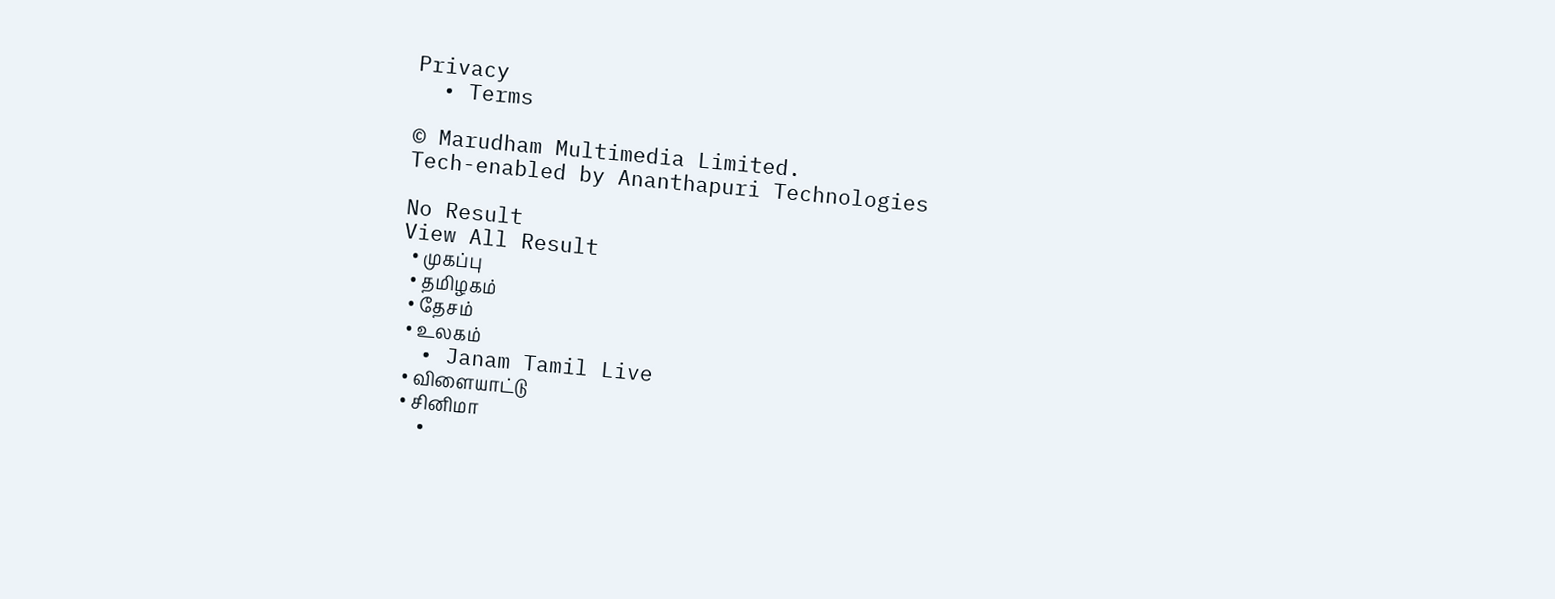Privacy
  • Terms

© Marudham Multimedia Limited.
Tech-enabled by Ananthapuri Technologies

No Result
View All Result
  • முகப்பு
  • தமிழகம்
  • தேசம்
  • உலகம்
  • Janam Tamil Live
  • விளையாட்டு
  • சினிமா
  •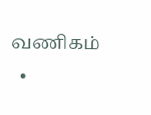வணிகம்
  •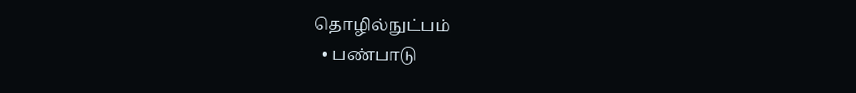தொழில்நுட்பம்
  • பண்பாடு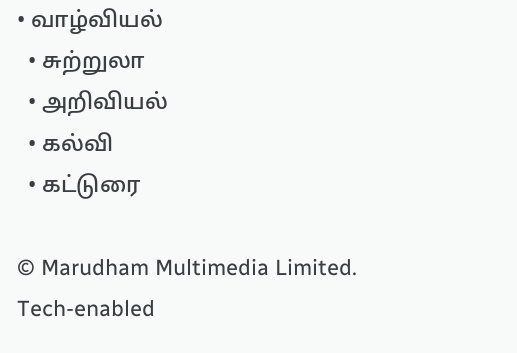• வாழ்வியல்
  • சுற்றுலா
  • அறிவியல்
  • கல்வி
  • கட்டுரை

© Marudham Multimedia Limited.
Tech-enabled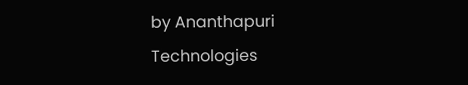by Ananthapuri Technologies